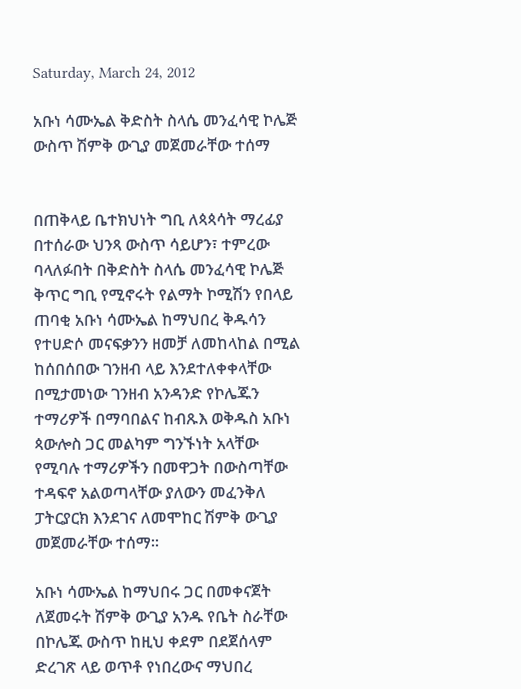Saturday, March 24, 2012

አቡነ ሳሙኤል ቅድስት ስላሴ መንፈሳዊ ኮሌጅ ውስጥ ሽምቅ ውጊያ መጀመራቸው ተሰማ


በጠቅላይ ቤተክህነት ግቢ ለጳጳሳት ማረፊያ በተሰራው ህንጻ ውስጥ ሳይሆን፣ ተምረው ባላለፉበት በቅድስት ስላሴ መንፈሳዊ ኮሌጅ ቅጥር ግቢ የሚኖሩት የልማት ኮሚሽን የበላይ ጠባቂ አቡነ ሳሙኤል ከማህበረ ቅዱሳን የተሀድሶ መናፍቃንን ዘመቻ ለመከላከል በሚል ከሰበሰበው ገንዘብ ላይ እንደተለቀቀላቸው በሚታመነው ገንዘብ አንዳንድ የኮሌጁን ተማሪዎች በማባበልና ከብጹእ ወቅዱስ አቡነ ጳውሎስ ጋር መልካም ግንኙነት አላቸው የሚባሉ ተማሪዎችን በመዋጋት በውስጣቸው ተዳፍኖ አልወጣላቸው ያለውን መፈንቅለ ፓትርያርክ እንደገና ለመሞከር ሽምቅ ውጊያ መጀመራቸው ተሰማ፡፡

አቡነ ሳሙኤል ከማህበሩ ጋር በመቀናጀት ለጀመሩት ሽምቅ ውጊያ አንዱ የቤት ስራቸው በኮሌጁ ውስጥ ከዚህ ቀደም በደጀሰላም ድረገጽ ላይ ወጥቶ የነበረውና ማህበረ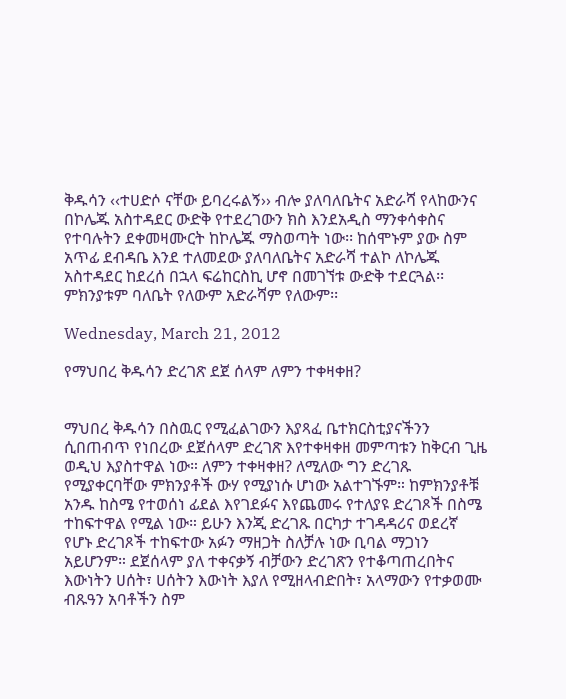ቅዱሳን ‹‹ተሀድሶ ናቸው ይባረሩልኝ›› ብሎ ያለባለቤትና አድራሻ የላከውንና በኮሌጁ አስተዳደር ውድቅ የተደረገውን ክስ እንደአዲስ ማንቀሳቀስና የተባሉትን ደቀመዛሙርት ከኮሌጁ ማስወጣት ነው፡፡ ከሰሞኑም ያው ስም አጥፊ ደብዳቤ እንደ ተለመደው ያለባለቤትና አድራሻ ተልኮ ለኮሌጁ አስተዳደር ከደረሰ በኋላ ፍሬከርስኪ ሆኖ በመገኘቱ ውድቅ ተደርጓል፡፡ ምክንያቱም ባለቤት የለውም አድራሻም የለውም፡፡

Wednesday, March 21, 2012

የማህበረ ቅዱሳን ድረገጽ ደጀ ሰላም ለምን ተቀዛቀዘ?


ማህበረ ቅዱሳን በስዉር የሚፈልገውን እያጻፈ ቤተክርስቲያናችንን ሲበጠብጥ የነበረው ደጀሰላም ድረገጽ እየተቀዛቀዘ መምጣቱን ከቅርብ ጊዜ ወዲህ እያስተዋል ነው። ለምን ተቀዛቀዘ? ለሚለው ግን ድረገጹ የሚያቀርባቸው ምክንያቶች ውሃ የሚያነሱ ሆነው አልተገኙም። ከምክንያቶቹ አንዱ ከስሜ የተወሰነ ፊደል እየገደፉና እየጨመሩ የተለያዩ ድረገጾች በስሜ ተከፍተዋል የሚል ነው። ይሁን እንጂ ድረገጹ በርካታ ተገዳዳሪና ወደረኛ የሆኑ ድረገጾች ተከፍተው አፉን ማዘጋት ስለቻሉ ነው ቢባል ማጋነን አይሆንም። ደጀሰላም ያለ ተቀናቃኝ ብቻውን ድረገጽን የተቆጣጠረበትና እውነትን ሀሰት፣ ሀሰትን እውነት እያለ የሚዘላብድበት፣ አላማውን የተቃወሙ ብጹዓን አባቶችን ስም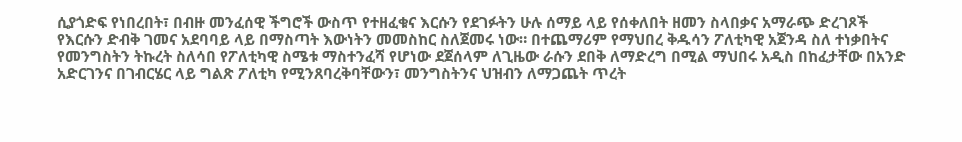ሲያጎድፍ የነበረበት፣ በብዙ መንፈሰዊ ችግሮች ውስጥ የተዘፈቁና እርሱን የደገፉትን ሁሉ ሰማይ ላይ የሰቀለበት ዘመን ስላበቃና አማራጭ ድረገጾች የእርሱን ድብቅ ገመና አደባባይ ላይ በማስጣት እውነትን መመስከር ስለጀመሩ ነው። በተጨማሪም የማህበረ ቅዱሳን ፖለቲካዊ አጀንዳ ስለ ተነቃበትና የመንግስትን ትኩረት ስለሳበ የፖለቲካዊ ስሜቱ ማስተንፈሻ የሆነው ደጀሰላም ለጊዜው ራሱን ደበቅ ለማድረግ በሚል ማህበሩ አዲስ በከፈታቸው በአንድ አድርገንና በገብርሄር ላይ ግልጽ ፖለቲካ የሚንጸባረቅባቸውን፣ መንግስትንና ህዝብን ለማጋጨት ጥረት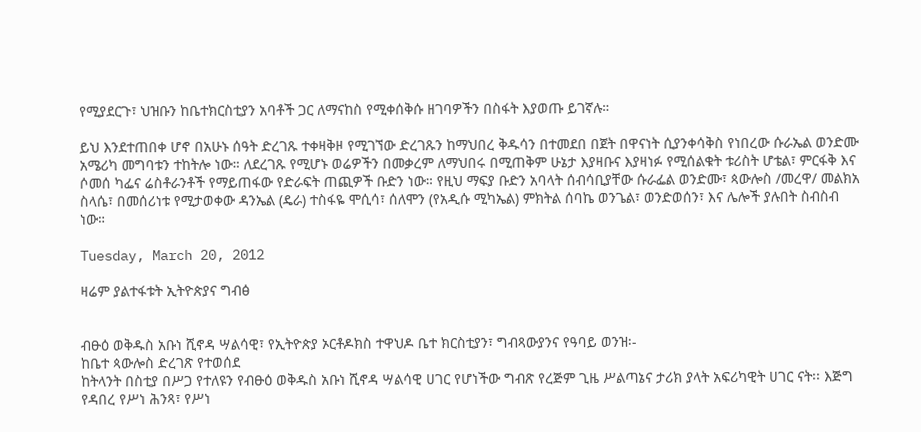የሚያደርጉ፣ ህዝቡን ከቤተክርስቲያን አባቶች ጋር ለማናከስ የሚቀሰቅሱ ዘገባዎችን በስፋት እያወጡ ይገኛሉ።

ይህ እንደተጠበቀ ሆኖ በአሁኑ ሰዓት ድረገጹ ተቀዛቅዞ የሚገኘው ድረገጹን ከማህበረ ቅዱሳን በተመደበ በጀት በዋናነት ሲያንቀሳቅስ የነበረው ሱራኤል ወንድሙ አሜሪካ መግባቱን ተከትሎ ነው። ለደረገጹ የሚሆኑ ወሬዎችን በመቃረም ለማህበሩ በሚጠቅም ሁኔታ እያዛቡና እያዛነፉ የሚሰልቁት ቱሪስት ሆቴል፣ ምርፋቅ እና ሶመሰ ካፌና ሬስቶራንቶች የማይጠፋው የድራፍት ጠጪዎች ቡድን ነው። የዚህ ማፍያ ቡድን አባላት ሰብሳቢያቸው ሱራፌል ወንድሙ፣ ጳውሎስ /መረዋ/ መልክአ ስላሴ፣ በመሰሪነቱ የሚታወቀው ዳንኤል (ዴራ) ተስፋዬ ሞሲሳ፣ ሰለሞን (የአዲሱ ሚካኤል) ምክትል ሰባኬ ወንጌል፣ ወንድወሰን፣ እና ሌሎች ያሉበት ስብስብ ነው።

Tuesday, March 20, 2012

ዛሬም ያልተፋቱት ኢትዮጵያና ግብፅ


ብፁዕ ወቅዱስ አቡነ ሺኖዳ ሣልሳዊ፣ የኢትዮጵያ ኦርቶዶክስ ተዋህዶ ቤተ ክርስቲያን፣ ግብጻውያንና የዓባይ ወንዝ፡-
ከቤተ ጳውሎስ ድረገጽ የተወሰደ
ከትላንት በስቲያ በሥጋ የተለዩን የብፁዕ ወቅዱስ አቡነ ሺኖዳ ሣልሳዊ ሀገር የሆነችው ግብጽ የረጅም ጊዜ ሥልጣኔና ታሪክ ያላት አፍሪካዊት ሀገር ናት፡፡ እጅግ የዳበረ የሥነ ሕንጻ፣ የሥነ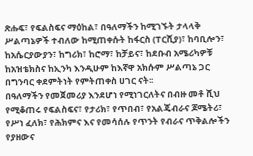ጽሑፍ፣ የፍልስፍና ማዕከል፣ በዓለማችን ከሚገኙት ታላላቅ ሥልጣኔዎች ተብለው ከሚጠቀሱት ከፋርስ (ፐርሺያ)፣ ከባቢሎን፣ ከአሴርያውያን፣ ከግሪክ፣ ከሮማ፣ ከቻይና፣ ከደቡብ አሜሪካዎቹ ከአዝቴክስና ከኢንካ እንዲሁም ከእኛዋ አክሱም ሥልጣኔ ጋር በግንባር ቀደምትነት የምትጠቀስ ሀገር ናት፡፡
በዓለማችን የመጀመሪያ እንደሆነ የሚነገርለትና በብዙ መቶ ሺህ የሚቆጠሩ የፍልስፍና፣ የታሪክ፣ የጥበብ፣ የአልጄብራና ጆሜትሪ፣ የሥነ ፈለክ፣ የሕክምና እና የመሳሰሉ የጥንት የብራና ጥቅልሎችን የያዘውና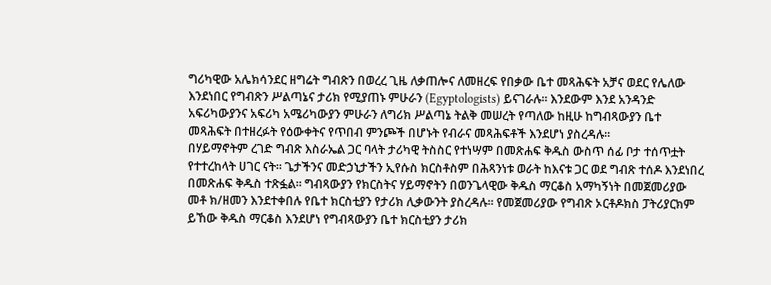ግሪካዊው አሌክሳንደር ዘግሬት ግብጽን በወረረ ጊዜ ለቃጠሎና ለመዘረፍ የበቃው ቤተ መጻሕፍት አቻና ወደር የሌለው እንደነበር የግብጽን ሥልጣኔና ታሪክ የሚያጠኑ ምሁራን (Egyptologists) ይናገራሉ፡፡ እንደውም እንደ አንዳንድ አፍሪካውያንና አፍሪካ አሜሪካውያን ምሁራን ለግሪክ ሥልጣኔ ትልቅ መሠረት የጣለው ከዚሁ ከግብጻውያን ቤተ መጻሕፍት በተዘረፉት የዕውቀትና የጥበብ ምንጮች በሆኑት የብራና መጻሕፍቶች እንደሆነ ያስረዳሉ፡፡
በሃይማኖትም ረገድ ግብጽ እስራኤል ጋር ባላት ታሪካዊ ትስስር የተነሣም በመጽሐፍ ቅዱስ ውስጥ ሰፊ ቦታ ተሰጥቷት የተተረከላት ሀገር ናት፡፡ ጌታችንና መድኃኒታችን ኢየሱስ ክርስቶስም በሕጻንነቱ ወራት ከእናቱ ጋር ወደ ግብጽ ተሰዶ እንደነበረ በመጽሐፍ ቅዱስ ተጽፏል፡፡ ግብጻውያን የክርስትና ሃይማኖትን በወንጌላዊው ቅዱስ ማርቆስ አማካኝነት በመጀመሪያው መቶ ክ/ዘመን እንደተቀበሉ የቤተ ክርስቲያን የታሪክ ሊቃውንት ያስረዳሉ፡፡ የመጀመሪያው የግብጽ ኦርቶዶክስ ፓትሪያርክም ይኸው ቅዱስ ማርቆስ እንደሆነ የግብጻውያን ቤተ ክርስቲያን ታሪክ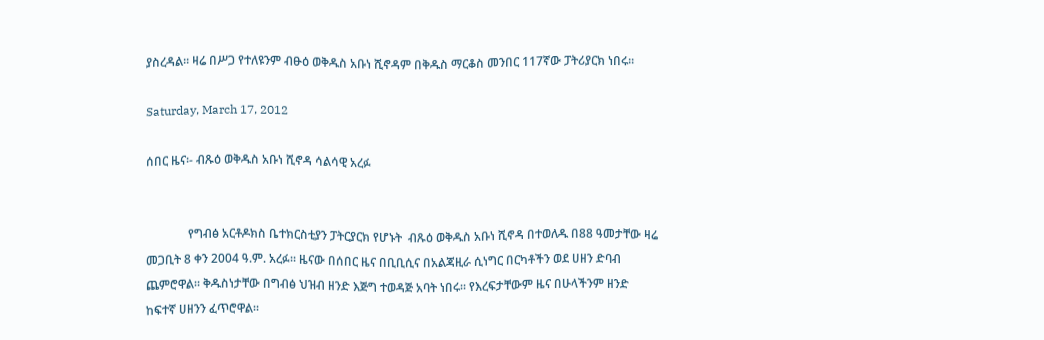ያስረዳል፡፡ ዛሬ በሥጋ የተለዩንም ብፁዕ ወቅዱስ አቡነ ሺኖዳም በቅዱስ ማርቆስ መንበር 117ኛው ፓትሪያርክ ነበሩ፡፡

Saturday, March 17, 2012

ሰበር ዜና፡- ብጹዕ ወቅዱስ አቡነ ሺኖዳ ሳልሳዊ አረፉ


              የግብፅ አርቶዶክስ ቤተክርስቲያን ፓትርያርክ የሆኑት  ብጹዕ ወቅዱስ አቡነ ሺኖዳ በተወለዱ በ88 ዓመታቸው ዛሬ መጋቢት 8 ቀን 2004 ዓ.ም. አረፉ። ዜናው በሰበር ዜና በቢቢሲና በአልጃዚራ ሲነግር በርካቶችን ወደ ሀዘን ድባብ ጨምሮዋል። ቅዱስነታቸው በግብፅ ህዝብ ዘንድ እጅግ ተወዳጅ አባት ነበሩ። የእረፍታቸውም ዜና በሁላችንም ዘንድ ከፍተኛ ሀዘንን ፈጥሮዋል።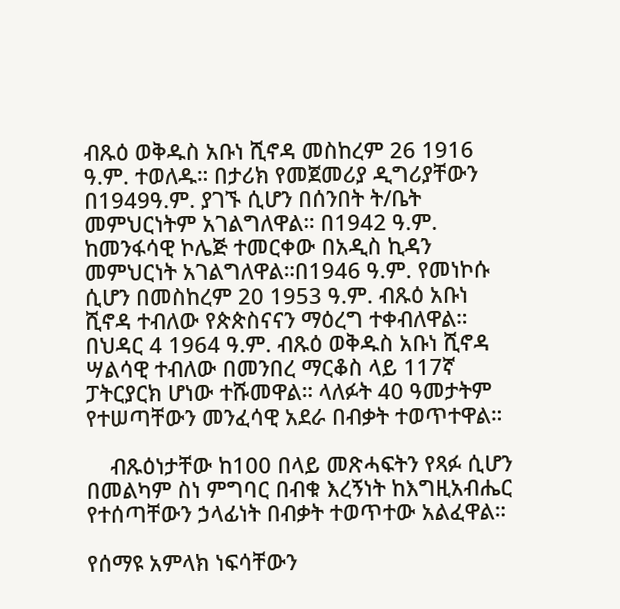ብጹዕ ወቅዱስ አቡነ ሺኖዳ መስከረም 26 1916 ዓ.ም. ተወለዱ። በታሪክ የመጀመሪያ ዲግሪያቸውን በ1949ዓ.ም. ያገኙ ሲሆን በሰንበት ት/ቤት መምህርነትም አገልግለዋል። በ1942 ዓ.ም. ከመንፋሳዊ ኮሌጅ ተመርቀው በአዲስ ኪዳን መምህርነት አገልግለዋል።በ1946 ዓ.ም. የመነኮሱ ሲሆን በመስከረም 20 1953 ዓ.ም. ብጹዕ አቡነ ሺኖዳ ተብለው የጵጵስናናን ማዕረግ ተቀብለዋል። በህዳር 4 1964 ዓ.ም. ብጹዕ ወቅዱስ አቡነ ሺኖዳ ሣልሳዊ ተብለው በመንበረ ማርቆስ ላይ 117ኛ ፓትርያርክ ሆነው ተሹመዋል። ላለፉት 40 ዓመታትም የተሠጣቸውን መንፈሳዊ አደራ በብቃት ተወጥተዋል።

    ብጹዕነታቸው ከ100 በላይ መጽሓፍትን የጻፉ ሲሆን በመልካም ስነ ምግባር በብቁ እረኝነት ከእግዚአብሔር የተሰጣቸውን ኃላፊነት በብቃት ተወጥተው አልፈዋል።

የሰማዩ አምላክ ነፍሳቸውን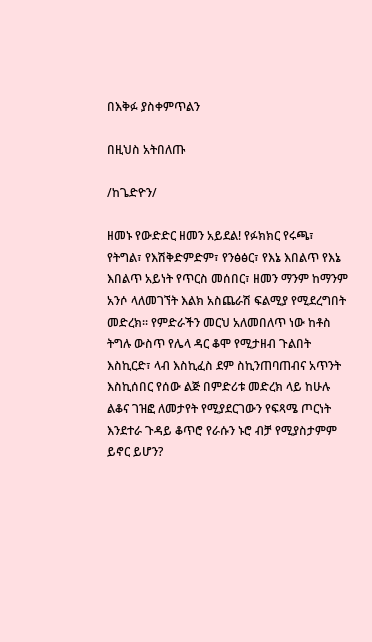በእቅፉ ያስቀምጥልን

በዚህስ አትበለጡ

/ከጌድዮን/

ዘመኑ የውድድር ዘመን አይደል! የፉክክር የሩጫ፣ የትግል፣ የእሽቅድምድም፣ የንፅፅር፣ የእኔ እበልጥ የእኔ እበልጥ አይነት የጥርስ መሰበር፣ ዘመን ማንም ከማንም አንሶ ላለመገኘት እልክ አስጨራሽ ፍልሚያ የሚደረግበት መድረክ፡፡ የምድራችን መርህ አለመበለጥ ነው ከቶስ ትግሉ ውስጥ የሌላ ዳር ቆሞ የሚታዘብ ጉልበት እስኪርድ፣ ላብ እስኪፈስ ደም ስኪንጠባጠብና አጥንት እስኪሰበር የሰው ልጅ በምድሪቱ መድረክ ላይ ከሁሉ ልቆና ገዝፎ ለመታየት የሚያደርገውን የፍጻሜ ጦርነት እንደተራ ጉዳይ ቆጥሮ የራሱን ኑሮ ብቻ የሚያስታምም ይኖር ይሆን?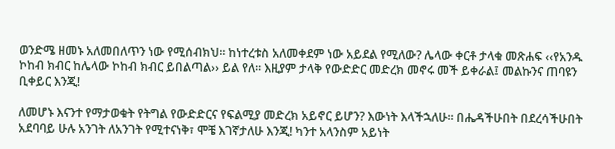ወንድሜ ዘመኑ አለመበለጥን ነው የሚሰብክህ፡፡ ከነተረቱስ አለመቀደም ነው አይደል የሚለው? ሌላው ቀርቶ ታላቁ መጽሐፍ ‹‹የአንዱ ኮከብ ክብር ከሌላው ኮከብ ክብር ይበልጣል›› ይል የለ፡፡ እዚያም ታላቅ የውድድር መድረክ መኖሩ መች ይቀራል፤ መልኩንና ጠባዩን ቢቀይር እንጂ!

ለመሆኑ እናንተ የማታወቁት የትግል የውድድርና የፍልሚያ መድረክ አይኖር ይሆን? እውነት እላችኋለሁ፡፡ በሔዳችሁበት በደረሳችሁበት አደባባይ ሁሉ አንገት ለአንገት የሚተናነቅ፣ ሞቼ እገኛታለሁ እንጂ! ካንተ አላንስም አይነት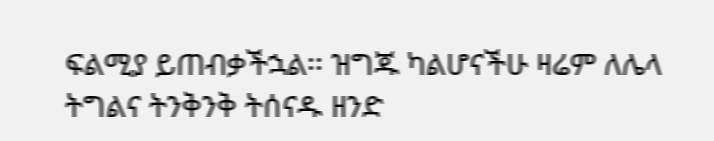ፍልሚያ ይጠብቃችኋል፡፡ ዝግጁ ካልሆናችሁ ዛሬም ለሌላ ትግልና ትንቅንቅ ትሰናዱ ዘንድ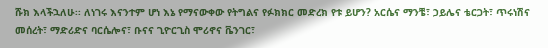ሹክ እላችኋለሁ፡፡ ለነገሩ እናንተም ሆነ እኔ የማናውቀው የትግልና የፉክክር መድረክ የቱ ይሆን? አርሴና ማንቼ፣ ኃይሌና ቴርጋት፣ ጥሩነሽና መሰረት፣ ማድሪድና ባርሴሎና፣ ቡናና ጊዮርጊስ ሞሪኖና ቬንገር፣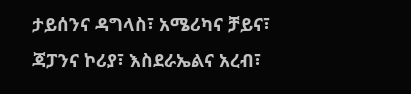ታይሰንና ዳግላስ፣ አሜሪካና ቻይና፣ ጃፓንና ኮሪያ፣ እስደራኤልና አረብ፣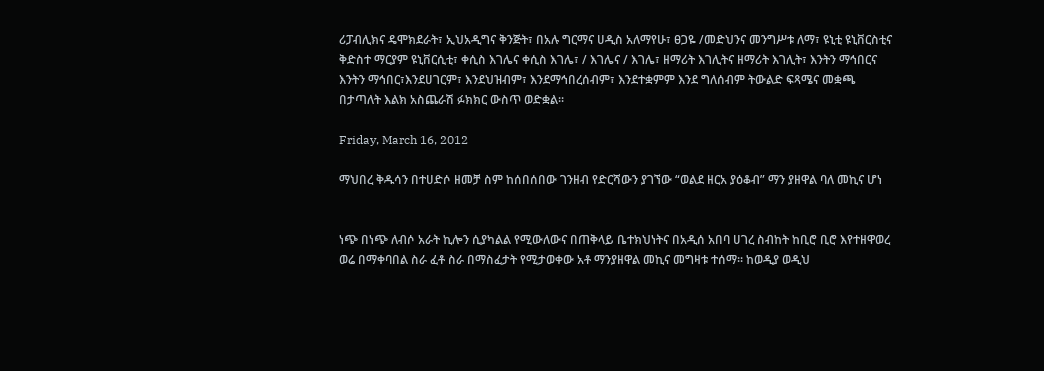ሪፓብሊክና ዴሞክደራት፣ ኢህአዲግና ቅንጅት፣ በአሉ ግርማና ሀዲስ አለማየሁ፣ ፀጋዬ /መድህንና መንግሥቱ ለማ፣ ዩኒቲ ዩኒቨርስቲና ቅድስተ ማርያም ዩኒቨርሲቲ፣ ቀሲስ እገሌና ቀሲስ እገሌ፣ / እገሌና / እገሌ፣ ዘማሪት እገሊትና ዘማሪት እገሊት፣ እንትን ማኅበርና እንትን ማኅበር፣እንደሀገርም፣ እንደህዝብም፣ እንደማኅበረሰብም፣ እንደተቋምም እንደ ግለሰብም ትውልድ ፍጻሜና መቋጫ በታጣለት እልክ አስጨራሽ ፉክክር ውስጥ ወድቋል፡፡

Friday, March 16, 2012

ማህበረ ቅዱሳን በተሀድሶ ዘመቻ ስም ከሰበሰበው ገንዘብ የድርሻውን ያገኘው “ወልደ ዘርአ ያዕቆብ” ማን ያዘዋል ባለ መኪና ሆነ


ነጭ በነጭ ለብሶ አራት ኪሎን ሲያካልል የሚውለውና በጠቅላይ ቤተክህነትና በአዲሰ አበባ ሀገረ ስብከት ከቢሮ ቢሮ እየተዘዋወረ ወሬ በማቀባበል ስራ ፈቶ ስራ በማስፈታት የሚታወቀው አቶ ማንያዘዋል መኪና መግዛቱ ተሰማ፡፡ ከወዲያ ወዲህ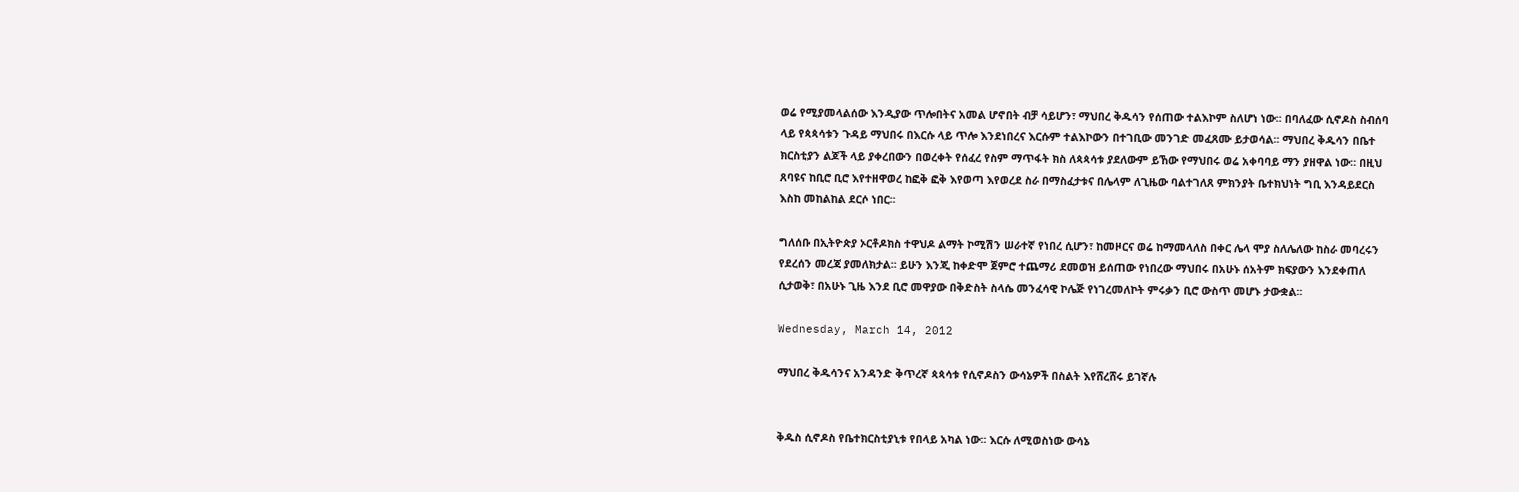ወሬ የሚያመላልሰው እንዲያው ጥሎበትና አመል ሆኖበት ብቻ ሳይሆን፣ ማህበረ ቅዱሳን የሰጠው ተልእኮም ስለሆነ ነው፡፡ በባለፈው ሲኖዶስ ስብሰባ ላይ የጳጳሳቱን ጉዳይ ማህበሩ በእርሱ ላይ ጥሎ እንደነበረና እርሱም ተልእኮውን በተገቢው መንገድ መፈጸሙ ይታወሳል፡፡ ማህበረ ቅዱሳን በቤተ ክርስቲያን ልጆች ላይ ያቀረበውን በወረቀት የሰፈረ የስም ማጥፋት ክስ ለጳጳሳቱ ያደለውም ይኸው የማህበሩ ወሬ አቀባባይ ማን ያዘዋል ነው። በዚህ ጸባዩና ከቢሮ ቢሮ እየተዘዋወረ ከፎቅ ፎቅ እየወጣ እየወረደ ስራ በማስፈታቱና በሌላም ለጊዜው ባልተገለጸ ምክንያት ቤተክህነት ግቢ እንዳይደርስ እስከ መከልከል ደርሶ ነበር፡፡

ግለሰቡ በኢትዮጵያ ኦርቶዶክስ ተዋህዶ ልማት ኮሚሽን ሠራተኛ የነበረ ሲሆን፣ ከመዞርና ወሬ ከማመላለስ በቀር ሌላ ሞያ ስለሌለው ከስራ መባረሩን የደረሰን መረጃ ያመለክታል፡፡ ይሁን እንጂ ከቀድሞ ጀምሮ ተጨማሪ ደመወዝ ይሰጠው የነበረው ማህበሩ በአሁኑ ሰአትም ክፍያውን እንደቀጠለ ሲታወቅ፣ በአሁኑ ጊዜ እንደ ቢሮ መዋያው በቅድስት ስላሴ መንፈሳዊ ኮሌጅ የነገረመለኮት ምሩቃን ቢሮ ውስጥ መሆኑ ታውቋል፡፡

Wednesday, March 14, 2012

ማህበረ ቅዱሳንና አንዳንድ ቅጥረኛ ጳጳሳቱ የሲኖዶስን ውሳኔዎች በስልት እየሸረሸሩ ይገኛሉ


ቅዱስ ሲኖዶስ የቤተክርስቲያኒቱ የበላይ አካል ነው፡፡ እርሱ ለሚወስነው ውሳኔ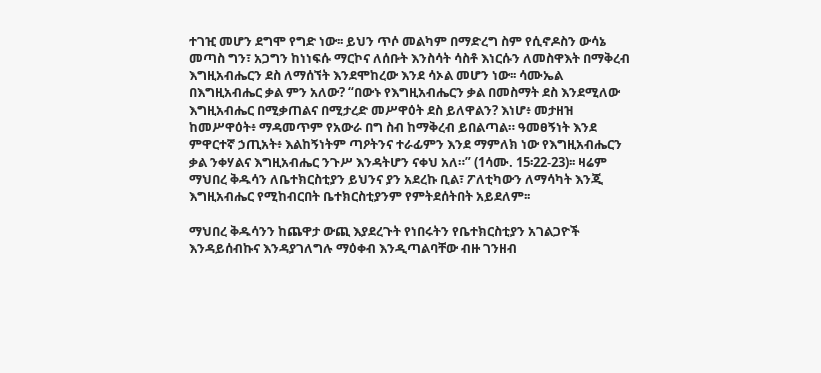ተገዢ መሆን ደግሞ የግድ ነው፡፡ ይህን ጥሶ መልካም በማድረግ ስም የሲኖዶስን ውሳኔ መጣስ ግን፣ አጋግን ከነነፍሱ ማርኮና ለሰቡት እንስሳት ሳስቶ እነርሱን ለመስዋእት በማቅረብ እግዚአብሔርን ደስ ለማሰኘት እንደሞከረው እንደ ሳኦል መሆን ነው፡፡ ሳሙኤል በእግዚአብሔር ቃል ምን አለው? “በውኑ የእግዚአብሔርን ቃል በመስማት ደስ እንደሚለው እግዚአብሔር በሚቃጠልና በሚታረድ መሥዋዕት ደስ ይለዋልን? እነሆ፥ መታዘዝ ከመሥዋዕት፥ ማዳመጥም የአውራ በግ ስብ ከማቅረብ ይበልጣል። ዓመፀኝነት እንደ ምዋርተኛ ኃጢአት፥ እልከኝነትም ጣዖትንና ተራፊምን እንደ ማምለክ ነው የእግዚአብሔርን ቃል ንቀሃልና እግዚአብሔር ንጉሥ እንዳትሆን ናቀህ አለ።” (1ሳሙ. 15፡22-23)፡፡ ዛሬም ማህበረ ቅዱሳን ለቤተክርስቲያን ይህንና ያን አደረኩ ቢል፣ ፖለቲካውን ለማሳካት እንጂ እግዚአብሔር የሚከብርበት ቤተክርስቲያንም የምትደሰትበት አይደለም፡፡

ማህበረ ቅዱሳንን ከጨዋታ ውጪ እያደረጉት የነበሩትን የቤተክርስቲያን አገልጋዮች እንዳይሰብኩና እንዳያገለግሉ ማዕቀብ እንዲጣልባቸው ብዙ ገንዘብ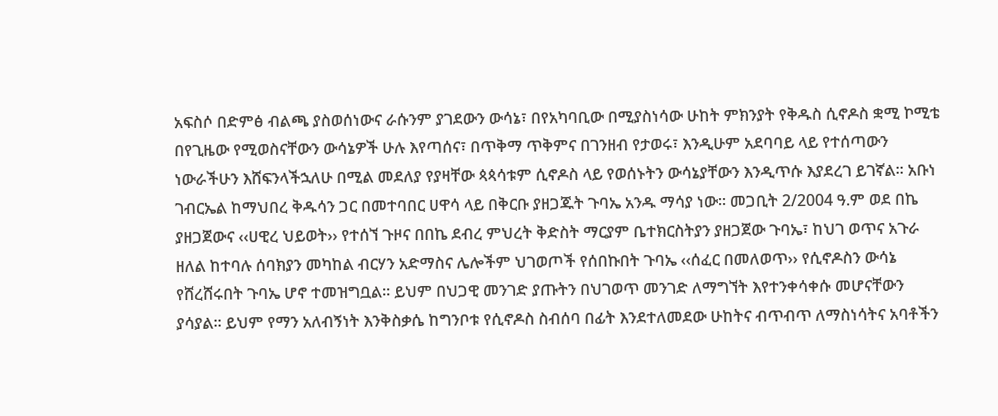አፍስሶ በድምፅ ብልጫ ያስወሰነውና ራሱንም ያገደውን ውሳኔ፣ በየአካባቢው በሚያስነሳው ሁከት ምክንያት የቅዱስ ሲኖዶስ ቋሚ ኮሚቴ በየጊዜው የሚወስናቸውን ውሳኔዎች ሁሉ እየጣሰና፣ በጥቅማ ጥቅምና በገንዘብ የታወሩ፣ እንዲሁም አደባባይ ላይ የተሰጣውን ነውራችሁን እሸፍንላችኋለሁ በሚል መደለያ የያዛቸው ጳጳሳቱም ሲኖዶስ ላይ የወሰኑትን ውሳኔያቸውን እንዲጥሱ እያደረገ ይገኛል፡፡ አቡነ ገብርኤል ከማህበረ ቅዱሳን ጋር በመተባበር ሀዋሳ ላይ በቅርቡ ያዘጋጁት ጉባኤ አንዱ ማሳያ ነው፡፡ መጋቢት 2/2004 ዓ.ም ወደ በኬ ያዘጋጀውና ‹‹ሀዊረ ህይወት›› የተሰኘ ጉዞና በበኬ ደብረ ምህረት ቅድስት ማርያም ቤተክርስትያን ያዘጋጀው ጉባኤ፣ ከህገ ወጥና አጉራ ዘለል ከተባሉ ሰባክያን መካከል ብርሃን አድማስና ሌሎችም ህገወጦች የሰበኩበት ጉባኤ ‹‹ሰፈር በመለወጥ›› የሲኖዶስን ውሳኔ የሸረሸሩበት ጉባኤ ሆኖ ተመዝግቧል፡፡ ይህም በህጋዊ መንገድ ያጡትን በህገወጥ መንገድ ለማግኘት እየተንቀሳቀሱ መሆናቸውን ያሳያል፡፡ ይህም የማን አለብኝነት እንቅስቃሴ ከግንቦቱ የሲኖዶስ ስብሰባ በፊት እንደተለመደው ሁከትና ብጥብጥ ለማስነሳትና አባቶችን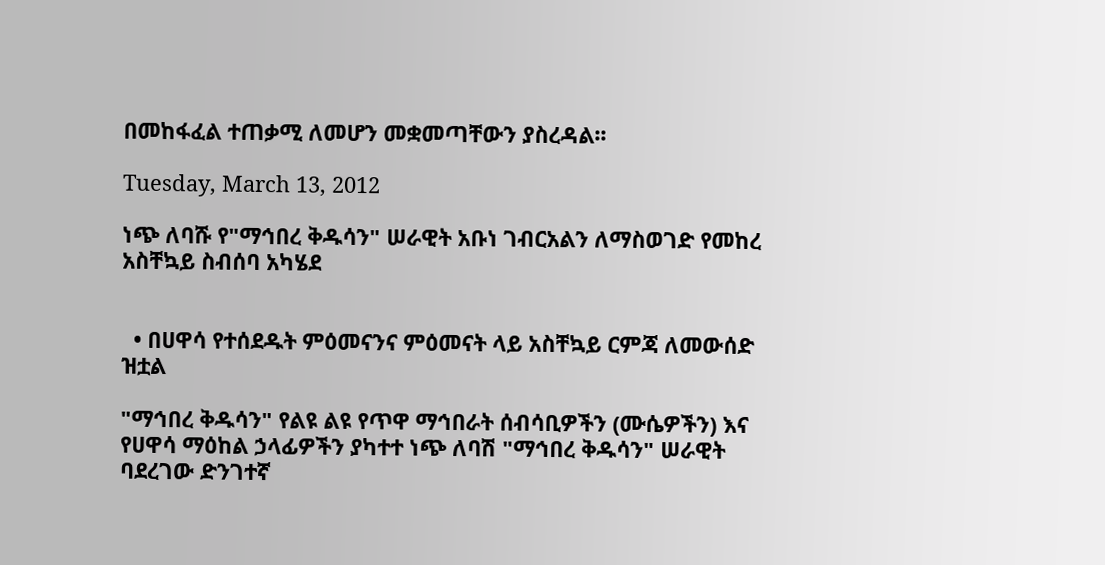በመከፋፈል ተጠቃሚ ለመሆን መቋመጣቸውን ያስረዳል፡፡

Tuesday, March 13, 2012

ነጭ ለባሹ የ"ማኅበረ ቅዱሳን" ሠራዊት አቡነ ገብርአልን ለማስወገድ የመከረ አስቸኳይ ስብሰባ አካሄደ


  • በሀዋሳ የተሰደዱት ምዕመናንና ምዕመናት ላይ አስቸኳይ ርምጃ ለመውሰድ ዝቷል

"ማኅበረ ቅዱሳን" የልዩ ልዩ የጥዋ ማኅበራት ሰብሳቢዎችን (ሙሴዎችን) እና የሀዋሳ ማዕከል ኃላፊዎችን ያካተተ ነጭ ለባሽ "ማኅበረ ቅዱሳን" ሠራዊት ባደረገው ድንገተኛ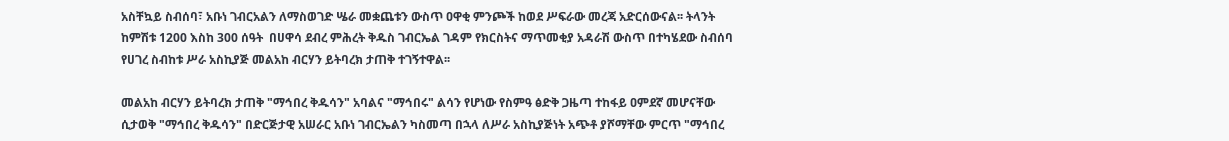አስቸኳይ ስብሰባ፣ አቡነ ገብርአልን ለማስወገድ ሤራ መቋጨቱን ውስጥ ዐዋቂ ምንጮች ከወደ ሥፍራው መረጃ አድርሰውናል፡፡ ትላንት ከምሽቱ 1200 እስከ 300 ሰዓት  በሀዋሳ ደብረ ምሕረት ቅዱስ ገብርኤል ገዳም የክርስትና ማጥመቂያ አዳራሽ ውስጥ በተካሄደው ስብሰባ የሀገረ ስብከቱ ሥራ አስኪያጅ መልአከ ብርሃን ይትባረክ ታጠቅ ተገኝተዋል፡፡

መልአከ ብርሃን ይትባረክ ታጠቅ "ማኅበረ ቅዱሳን" አባልና "ማኅበሩ" ልሳን የሆነው የስምዓ ፅድቅ ጋዜጣ ተከፋይ ዐምደኛ መሆናቸው ሲታወቅ "ማኅበረ ቅዱሳን" በድርጅታዊ አሠራር አቡነ ገብርኤልን ካስመጣ በኋላ ለሥራ አስኪያጅነት አጭቶ ያሾማቸው ምርጥ "ማኅበረ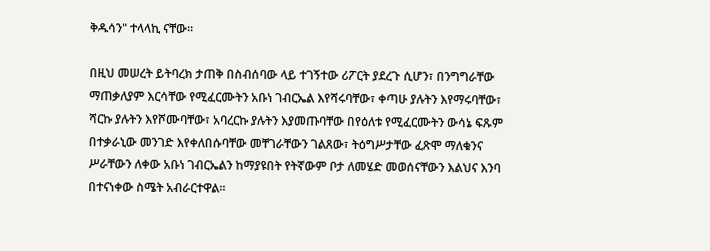ቅዱሳን" ተላላኪ ናቸው፡፡

በዚህ መሠረት ይትባረክ ታጠቅ በስብሰባው ላይ ተገኝተው ሪፖርት ያደረጉ ሲሆን፣ በንግግራቸው ማጠቃለያም እርሳቸው የሚፈርሙትን አቡነ ገብርኤል እየሻሩባቸው፣ ቀጣሁ ያሉትን እየማሩባቸው፣ ሻርኩ ያሉትን እየሾሙባቸው፣ አባረርኩ ያሉትን እያመጡባቸው በየዕለቱ የሚፈርሙትን ውሳኔ ፍጹም በተቃራኒው መንገድ እየቀለበሱባቸው መቸገራቸውን ገልጸው፣ ትዕግሥታቸው ፈጽሞ ማለቁንና ሥራቸውን ለቀው አቡነ ገብርኤልን ከማያዩበት የትኛውም ቦታ ለመሄድ መወሰናቸውን እልህና እንባ በተናነቀው ስሜት አብራርተዋል፡፡